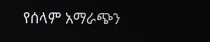የሰላም አማራጭን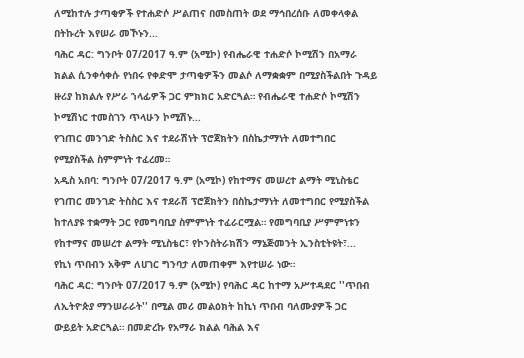ለሚከተሉ ታጣቂዎች የተሐድሶ ሥልጠና በመስጠት ወደ ማኅበረሰቡ ለመቀላቀል በትኩረት እየሠራ መኾኑን...
ባሕር ዳር: ግንቦት 07/2017 ዓ.ም (አሚኮ) የብሔራዊ ተሐድሶ ኮሚሽን በአማራ ክልል ሲንቀሳቀሱ የነበሩ የቀድሞ ታጣቂዎችን መልሶ ለማቋቋም በሚያስችልበት ጉዳይ ዙሪያ ከክልሉ የሥራ ኀላፊዎች ጋር ምክክር አድርጓል። የብሔራዊ ተሐድሶ ኮሚሽን ኮሚሽነር ተመስገን ጥላሁን ኮሚሽኑ...
የገጠር መንገድ ትስስር እና ተደራሽነት ፕሮጀክትን በስኬታማነት ለመተግበር የሚያስችል ስምምነት ተፈረመ።
አዲስ አበባ: ግንቦት 07/2017 ዓ.ም (አሚኮ) የከተማና መሠረተ ልማት ሚኒስቴር የገጠር መንገድ ትስስር እና ተደራሽ ፕሮጀክትን በስኬታማነት ለመተግበር የሚያስችል ከተለያዩ ተቋማት ጋር የመግባቢያ ስምምነት ተፈራርሟል። የመግባቢያ ሥምምነቱን የከተማና መሠረተ ልማት ሚኒስቴር፣ የኮንስትራክሽን ማኔጅመንት ኢንስቲትዩት፣...
የኪነ ጥበብን አቅም ለሀገር ግንባታ ለመጠቀም እየተሠራ ነው።
ባሕር ዳር: ግንቦት 07/2017 ዓ.ም (አሚኮ) የባሕር ዳር ከተማ አሥተዳደር ''ጥበብ ለኢትዮጵያ ማንሠራራት'' በሚል መሪ መልዕክት ከኪነ ጥበብ ባለሙያዎች ጋር ውይይት አድርጓል። በመድረኩ የአማራ ክልል ባሕል እና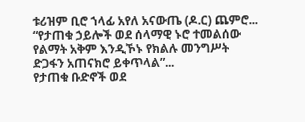ቱሪዝም ቢሮ ኀላፊ አየለ አናውጤ (ዶ.ር) ጨምሮ...
“የታጠቁ ኃይሎች ወደ ሰላማዊ ኑሮ ተመልሰው የልማት አቅም እንዲኾኑ የክልሉ መንግሥት ድጋፋን አጠናክሮ ይቀጥላል”...
የታጠቁ ቡድኖች ወደ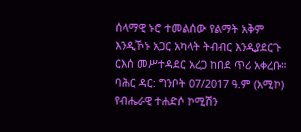ሰላማዊ ኑሮ ተመልሰው የልማት አቅም እንዲኾኑ አጋር አካላት ትብብር እንዲያደርጉ ርእሰ መሥተዳደር አረጋ ከበደ ጥሪ አቀረቡ። ባሕር ዳር: ግንቦት 07/2017 ዓ.ም (አሚኮ) የብሔራዊ ተሐድሶ ኮሚሽን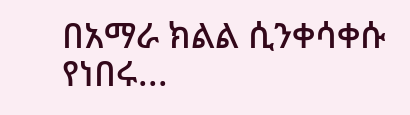በአማራ ክልል ሲንቀሳቀሱ የነበሩ...